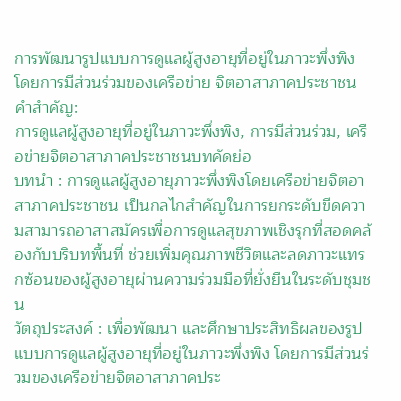การพัฒนารูปแบบการดูแลผู้สูงอายุที่อยู่ในภาวะพึ่งพิง โดยการมีส่วนร่วมของเครือข่าย จิตอาสาภาคประชาชน
คำสำคัญ:
การดูแลผู้สูงอายุที่อยู่ในภาวะพึ่งพิง, การมีส่วนร่วม, เครือข่ายจิตอาสาภาคประชาชนบทคัดย่อ
บทนำ : การดูแลผู้สูงอายุภาวะพึ่งพิงโดยเครือข่ายจิตอาสาภาคประชาชน เป็นกลไกสำคัญในการยกระดับขีดความสามารถอาสาสมัครเพื่อการดูแลสุขภาพเชิงรุกที่สอดคล้องกับบริบทพื้นที่ ช่วยเพิ่มคุณภาพชีวิตและลดภาวะแทรกซ้อนของผู้สูงอายุผ่านความร่วมมือที่ยั่งยืนในระดับชุมชน
วัตถุประสงค์ : เพื่อพัฒนา และศึกษาประสิทธิผลของรูปแบบการดูแลผู้สูงอายุที่อยู่ในภาวะพึ่งพิง โดยการมีส่วนร่วมของเครือข่ายจิตอาสาภาคประ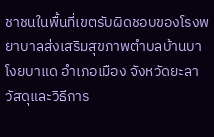ชาชนในพื้นที่เขตรับผิดชอบของโรงพยาบาลส่งเสริมสุขภาพตำบลบ้านบาโงยบาแด อำเภอเมือง จังหวัดยะลา
วัสดุและวิธีการ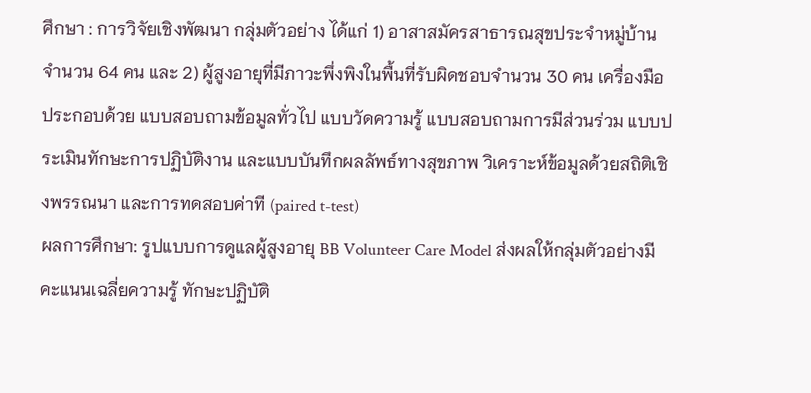ศึกษา : การวิจัยเชิงพัฒนา กลุ่มตัวอย่าง ได้แก่ 1) อาสาสมัครสาธารณสุขประจำหมู่บ้าน จำนวน 64 คน และ 2) ผู้สูงอายุที่มีภาวะพึ่งพิงในพื้นที่รับผิดชอบจำนวน 30 คน เครื่องมือประกอบด้วย แบบสอบถามข้อมูลทั่วไป แบบวัดความรู้ แบบสอบถามการมีส่วนร่วม แบบประเมินทักษะการปฏิบัติงาน และแบบบันทึกผลลัพธ์ทางสุขภาพ วิเคราะห์ข้อมูลด้วยสถิติเชิงพรรณนา และการทดสอบค่าที (paired t-test)
ผลการศึกษา: รูปแบบการดูแลผู้สูงอายุ BB Volunteer Care Model ส่งผลให้กลุ่มตัวอย่างมีคะแนนเฉลี่ยความรู้ ทักษะปฏิบัติ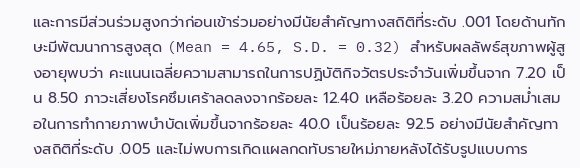และการมีส่วนร่วมสูงกว่าก่อนเข้าร่วมอย่างมีนัยสำคัญทางสถิติที่ระดับ .001 โดยด้านทักษะมีพัฒนาการสูงสุด (Mean = 4.65, S.D. = 0.32) สำหรับผลลัพธ์สุขภาพผู้สูงอายุพบว่า คะแนนเฉลี่ยความสามารถในการปฏิบัติกิจวัตรประจำวันเพิ่มขึ้นจาก 7.20 เป็น 8.50 ภาวะเสี่ยงโรคซึมเศร้าลดลงจากร้อยละ 12.40 เหลือร้อยละ 3.20 ความสม่ำเสมอในการทำกายภาพบำบัดเพิ่มขึ้นจากร้อยละ 40.0 เป็นร้อยละ 92.5 อย่างมีนัยสำคัญทางสถิติที่ระดับ .005 และไม่พบการเกิดแผลกดทับรายใหม่ภายหลังได้รับรูปแบบการ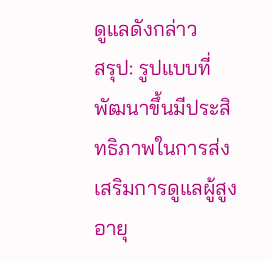ดูแลดังกล่าว
สรุป: รูปแบบที่พัฒนาขึ้นมีประสิทธิภาพในการส่งเสริมการดูแลผู้สูงอายุ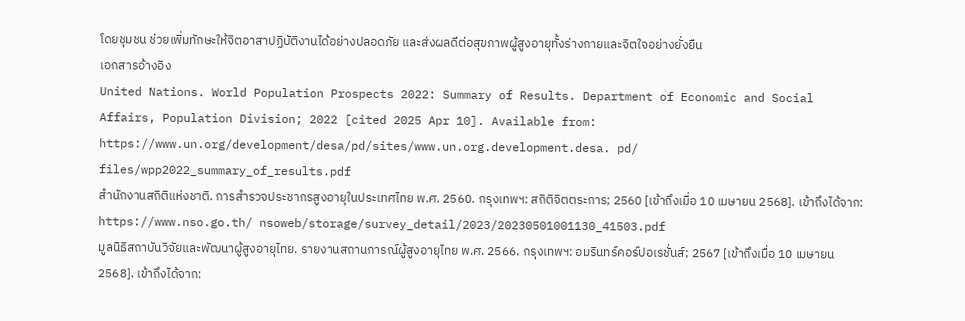โดยชุมชน ช่วยเพิ่มทักษะให้จิตอาสาปฏิบัติงานได้อย่างปลอดภัย และส่งผลดีต่อสุขภาพผู้สูงอายุทั้งร่างกายและจิตใจอย่างยั่งยืน
เอกสารอ้างอิง
United Nations. World Population Prospects 2022: Summary of Results. Department of Economic and Social Affairs, Population Division; 2022 [cited 2025 Apr 10]. Available from: https://www.un.org/development/desa/pd/sites/www.un.org.development.desa. pd/ files/wpp2022_summary_of_results.pdf
สำนักงานสถิติแห่งชาติ. การสำรวจประชากรสูงอายุในประเทศไทย พ.ศ. 2560. กรุงเทพฯ: สถิติจิตตระการ; 2560 [เข้าถึงเมื่อ 10 เมษายน 2568]. เข้าถึงได้จาก: https://www.nso.go.th/ nsoweb/storage/survey_detail/2023/20230501001130_41503.pdf
มูลนิธิสถาบันวิจัยและพัฒนาผู้สูงอายุไทย. รายงานสถานการณ์ผู้สูงอายุไทย พ.ศ. 2566. กรุงเทพฯ: อมรินทร์คอร์ปอเรชั่นส์; 2567 [เข้าถึงเมื่อ 10 เมษายน 2568]. เข้าถึงได้จาก: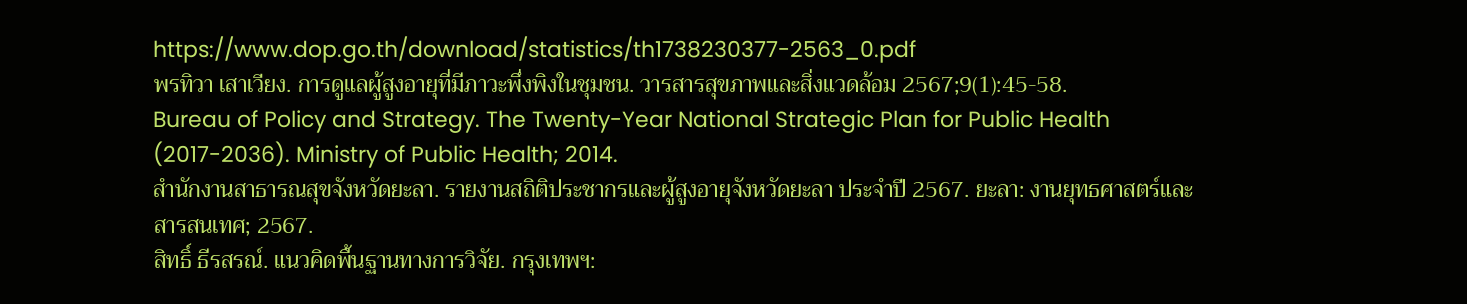https://www.dop.go.th/download/statistics/th1738230377-2563_0.pdf
พรทิวา เสาเวียง. การดูแลผู้สูงอายุที่มีภาวะพึ่งพิงในชุมชน. วารสารสุขภาพและสิ่งแวดล้อม 2567;9(1):45-58.
Bureau of Policy and Strategy. The Twenty-Year National Strategic Plan for Public Health (2017-2036). Ministry of Public Health; 2014.
สำนักงานสาธารณสุขจังหวัดยะลา. รายงานสถิติประชากรและผู้สูงอายุจังหวัดยะลา ประจำปี 2567. ยะลา: งานยุทธศาสตร์และสารสนเทศ; 2567.
สิทธิ์ ธีรสรณ์. แนวคิดพื้นฐานทางการวิจัย. กรุงเทพฯ: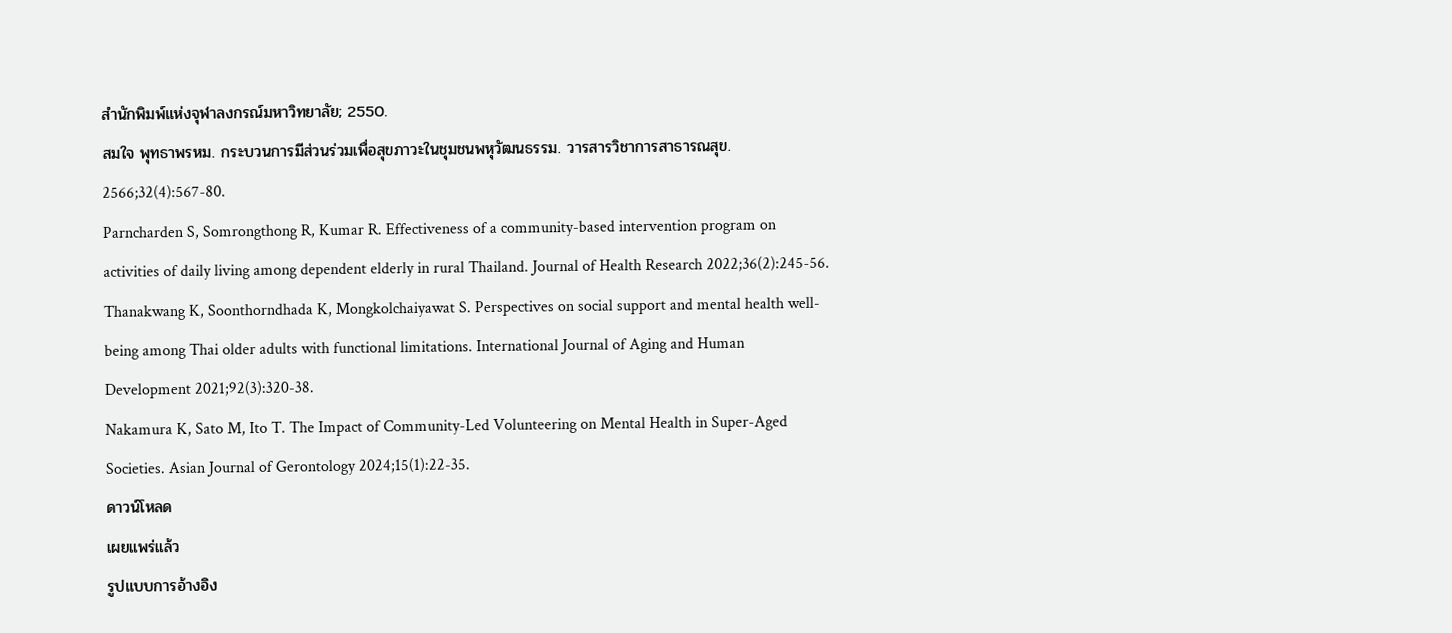สำนักพิมพ์แห่งจุฬาลงกรณ์มหาวิทยาลัย; 2550.
สมใจ พุทธาพรหม. กระบวนการมีส่วนร่วมเพื่อสุขภาวะในชุมชนพหุวัฒนธรรม. วารสารวิชาการสาธารณสุข. 2566;32(4):567-80.
Parncharden S, Somrongthong R, Kumar R. Effectiveness of a community-based intervention program on activities of daily living among dependent elderly in rural Thailand. Journal of Health Research 2022;36(2):245-56.
Thanakwang K, Soonthorndhada K, Mongkolchaiyawat S. Perspectives on social support and mental health well-being among Thai older adults with functional limitations. International Journal of Aging and Human Development 2021;92(3):320-38.
Nakamura K, Sato M, Ito T. The Impact of Community-Led Volunteering on Mental Health in Super-Aged Societies. Asian Journal of Gerontology 2024;15(1):22-35.
ดาวน์โหลด
เผยแพร่แล้ว
รูปแบบการอ้างอิง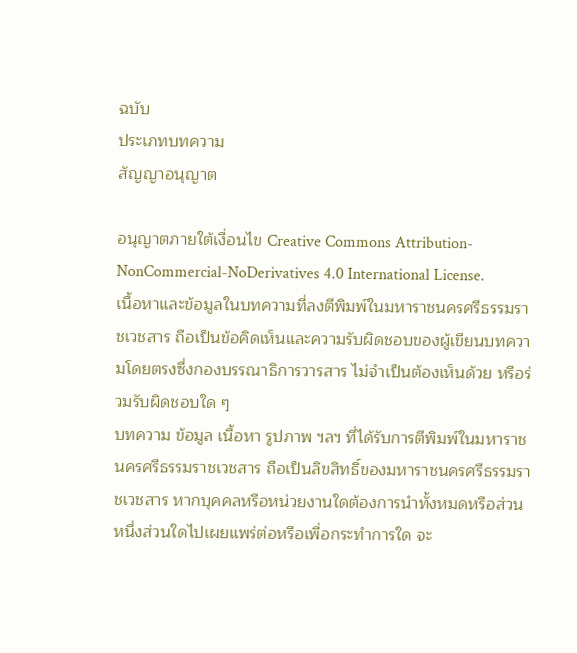ฉบับ
ประเภทบทความ
สัญญาอนุญาต

อนุญาตภายใต้เงื่อนไข Creative Commons Attribution-NonCommercial-NoDerivatives 4.0 International License.
เนื้อหาและข้อมูลในบทความที่ลงตีพิมพ์ในมหาราชนครศรีธรรมราชเวชสาร ถือเป็นข้อคิดเห็นและความรับผิดชอบของผู้เขียนบทความโดยตรงซึ่งกองบรรณาธิการวารสาร ไม่จำเป็นต้องเห็นด้วย หรือร่วมรับผิดชอบใด ๆ
บทความ ข้อมูล เนื้อหา รูปภาพ ฯลฯ ที่ได้รับการตีพิมพ์ในมหาราชนครศรีธรรมราชเวชสาร ถือเป็นลิขสิทธิ์ของมหาราชนครศรีธรรมราชเวชสาร หากบุคคลหรือหน่วยงานใดต้องการนำทั้งหมดหรือส่วนหนึ่งส่วนใดไปเผยแพร่ต่อหรือเพื่อกระทำการใด จะ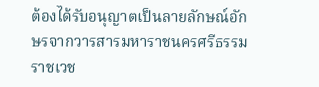ต้องได้รับอนุญาตเป็นลายลักษณ์อักษรจากวารสารมหาราชนครศรีธรรมราชเวช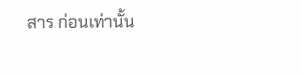สาร ก่อนเท่านั้น